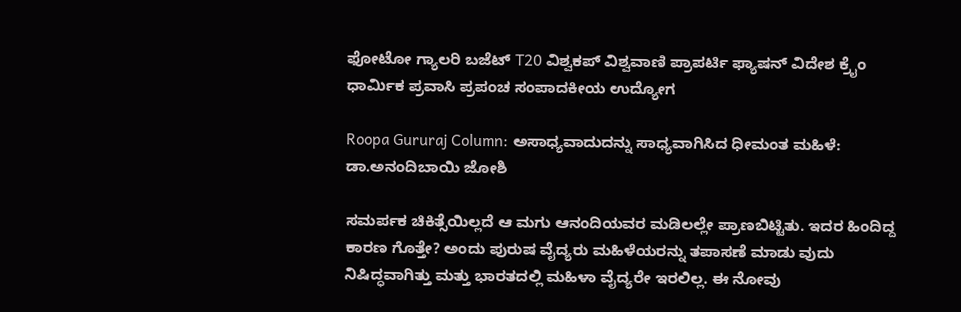ಫೋಟೋ ಗ್ಯಾಲರಿ ಬಜೆಟ್ T20 ವಿಶ್ವಕಪ್ ವಿಶ್ವವಾಣಿ ಪ್ರಾಪರ್ಟಿ ಫ್ಯಾಷನ್ ವಿದೇಶ ಕ್ರೈಂ ಧಾರ್ಮಿಕ ಪ್ರವಾಸಿ ಪ್ರಪಂಚ ಸಂಪಾದಕೀಯ ಉದ್ಯೋಗ

Roopa Gururaj Column: ಅಸಾಧ್ಯವಾದುದನ್ನು ಸಾಧ್ಯವಾಗಿಸಿದ ಧೀಮಂತ ಮಹಿಳೆ: ಡಾ.ಅನಂದಿಬಾಯಿ ಜೋಶಿ

ಸಮರ್ಪಕ ಚಿಕಿತ್ಸೆಯಿಲ್ಲದೆ ಆ ಮಗು ಆನಂದಿಯವರ ಮಡಿಲಲ್ಲೇ ಪ್ರಾಣಬಿಟ್ಟಿತು. ಇದರ ಹಿಂದಿದ್ದ ಕಾರಣ ಗೊತ್ತೇ? ಅಂದು ಪುರುಷ ವೈದ್ಯರು ಮಹಿಳೆಯರನ್ನು ತಪಾಸಣೆ ಮಾಡು ವುದು ನಿಷಿದ್ಧವಾಗಿತ್ತು ಮತ್ತು ಭಾರತದಲ್ಲಿ ಮಹಿಳಾ ವೈದ್ಯರೇ ಇರಲಿಲ್ಲ. ಈ ನೋವು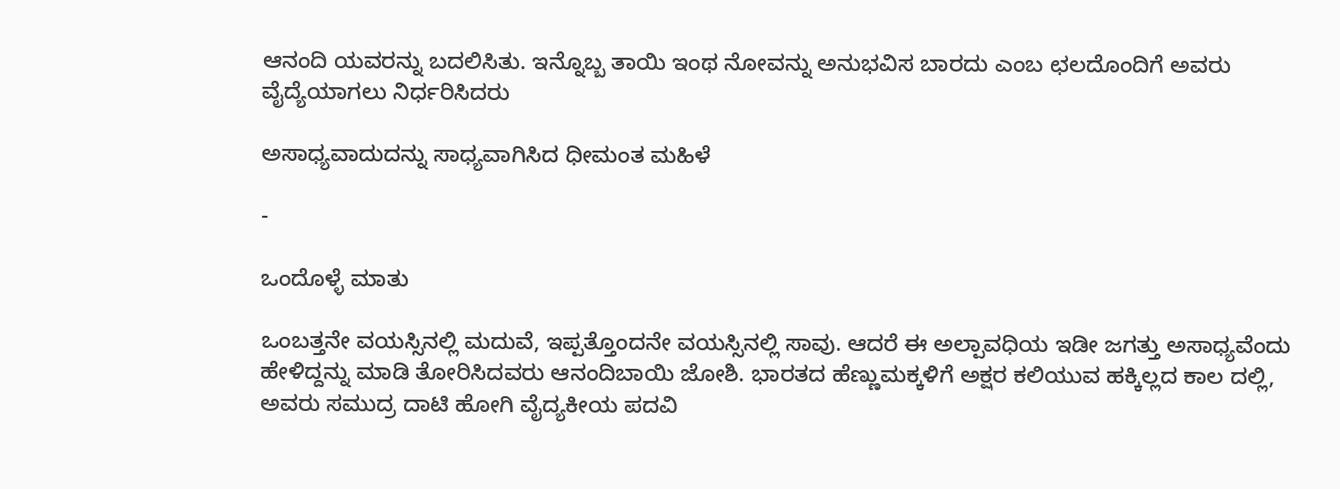ಆನಂದಿ ಯವರನ್ನು ಬದಲಿಸಿತು. ಇನ್ನೊಬ್ಬ ತಾಯಿ ಇಂಥ ನೋವನ್ನು ಅನುಭವಿಸ ಬಾರದು ಎಂಬ ಛಲದೊಂದಿಗೆ ಅವರು ವೈದ್ಯೆಯಾಗಲು ನಿರ್ಧರಿಸಿದರು

ಅಸಾಧ್ಯವಾದುದನ್ನು ಸಾಧ್ಯವಾಗಿಸಿದ ಧೀಮಂತ ಮಹಿಳೆ

-

ಒಂದೊಳ್ಳೆ ಮಾತು

ಒಂಬತ್ತನೇ ವಯಸ್ಸಿನಲ್ಲಿ ಮದುವೆ, ಇಪ್ಪತ್ತೊಂದನೇ ವಯಸ್ಸಿನಲ್ಲಿ ಸಾವು. ಆದರೆ ಈ ಅಲ್ಪಾವಧಿಯ ಇಡೀ ಜಗತ್ತು ಅಸಾಧ್ಯವೆಂದು ಹೇಳಿದ್ದನ್ನು ಮಾಡಿ ತೋರಿಸಿದವರು ಆನಂದಿಬಾಯಿ ಜೋಶಿ. ಭಾರತದ ಹೆಣ್ಣುಮಕ್ಕಳಿಗೆ ಅಕ್ಷರ ಕಲಿಯುವ ಹಕ್ಕಿಲ್ಲದ ಕಾಲ ದಲ್ಲಿ, ಅವರು ಸಮುದ್ರ ದಾಟಿ ಹೋಗಿ ವೈದ್ಯಕೀಯ ಪದವಿ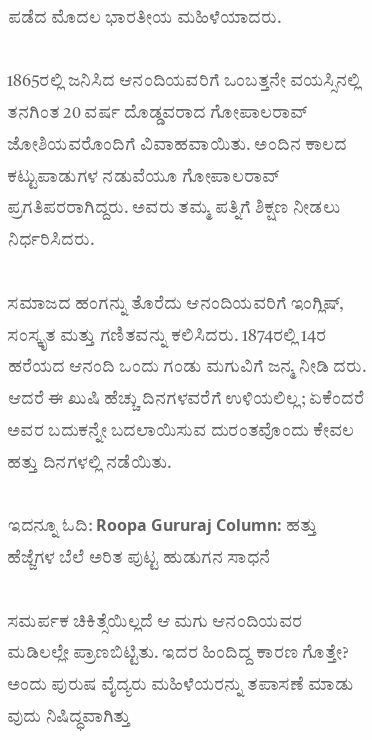ಪಡೆದ ಮೊದಲ ಭಾರತೀಯ ಮಹಿಳೆಯಾದರು.

1865ರಲ್ಲಿ ಜನಿಸಿದ ಆನಂದಿಯವರಿಗೆ ಒಂಬತ್ತನೇ ವಯಸ್ಸಿನಲ್ಲಿ ತನಗಿಂತ 20 ವರ್ಷ ದೊಡ್ಡವರಾದ ಗೋಪಾಲರಾವ್ ಜೋಶಿಯವರೊಂದಿಗೆ ವಿವಾಹವಾಯಿತು. ಅಂದಿನ ಕಾಲದ ಕಟ್ಟುಪಾಡುಗಳ ನಡುವೆಯೂ ಗೋಪಾಲರಾವ್ ಪ್ರಗತಿಪರರಾಗಿದ್ದರು. ಅವರು ತಮ್ಮ ಪತ್ನಿಗೆ ಶಿಕ್ಷಣ ನೀಡಲು ನಿರ್ಧರಿಸಿದರು.

ಸಮಾಜದ ಹಂಗನ್ನು ತೊರೆದು ಆನಂದಿಯವರಿಗೆ ಇಂಗ್ಲಿಷ್, ಸಂಸ್ಕೃತ ಮತ್ತು ಗಣಿತವನ್ನು ಕಲಿಸಿದರು. 1874ರಲ್ಲಿ 14ರ ಹರೆಯದ ಆನಂದಿ ಒಂದು ಗಂಡು ಮಗುವಿಗೆ ಜನ್ಮ ನೀಡಿ ದರು. ಆದರೆ ಈ ಖುಷಿ ಹೆಚ್ಚು ದಿನಗಳವರೆಗೆ ಉಳಿಯಲಿಲ್ಲ; ಏಕೆಂದರೆ ಅವರ ಬದುಕನ್ನೇ ಬದಲಾಯಿಸುವ ದುರಂತವೊಂದು ಕೇವಲ ಹತ್ತು ದಿನಗಳಲ್ಲಿ ನಡೆಯಿತು.

ಇದನ್ನೂ ಓದಿ: Roopa Gururaj Column: ಹತ್ತು ಹೆಜ್ಜೆಗಳ ಬೆಲೆ ಅರಿತ ಪುಟ್ಟ ಹುಡುಗನ ಸಾಧನೆ

ಸಮರ್ಪಕ ಚಿಕಿತ್ಸೆಯಿಲ್ಲದೆ ಆ ಮಗು ಆನಂದಿಯವರ ಮಡಿಲಲ್ಲೇ ಪ್ರಾಣಬಿಟ್ಟಿತು. ಇದರ ಹಿಂದಿದ್ದ ಕಾರಣ ಗೊತ್ತೇ? ಅಂದು ಪುರುಷ ವೈದ್ಯರು ಮಹಿಳೆಯರನ್ನು ತಪಾಸಣೆ ಮಾಡು ವುದು ನಿಷಿದ್ಧವಾಗಿತ್ತು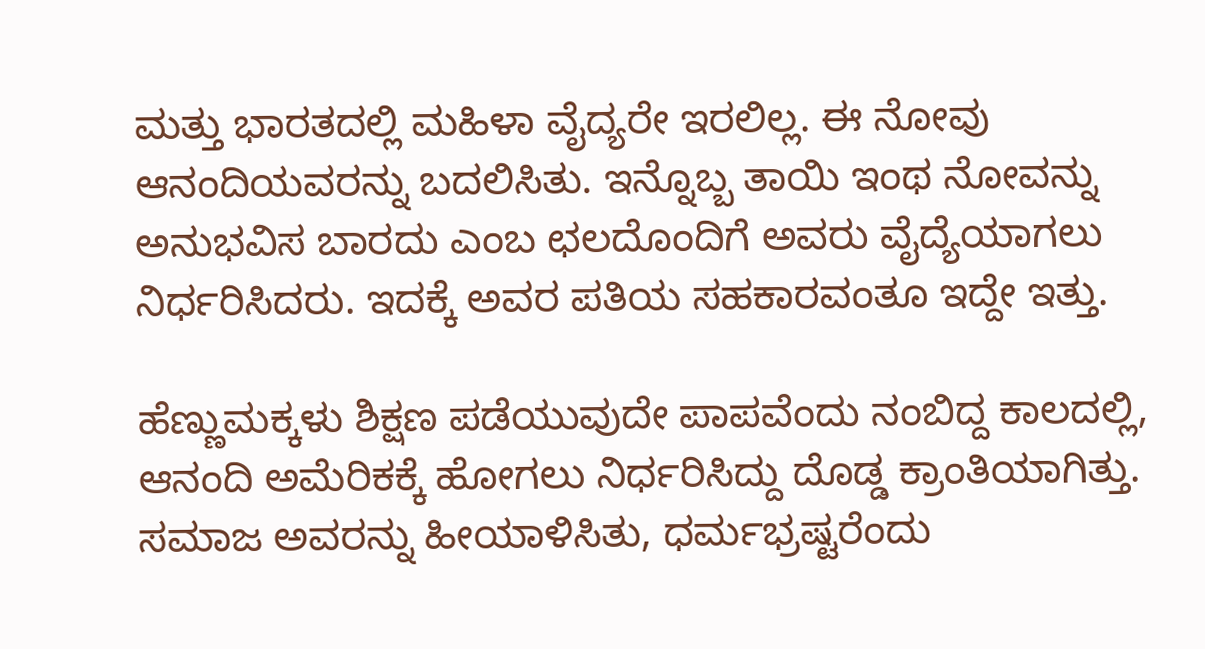ಮತ್ತು ಭಾರತದಲ್ಲಿ ಮಹಿಳಾ ವೈದ್ಯರೇ ಇರಲಿಲ್ಲ. ಈ ನೋವು ಆನಂದಿಯವರನ್ನು ಬದಲಿಸಿತು. ಇನ್ನೊಬ್ಬ ತಾಯಿ ಇಂಥ ನೋವನ್ನು ಅನುಭವಿಸ ಬಾರದು ಎಂಬ ಛಲದೊಂದಿಗೆ ಅವರು ವೈದ್ಯೆಯಾಗಲು ನಿರ್ಧರಿಸಿದರು. ಇದಕ್ಕೆ ಅವರ ಪತಿಯ ಸಹಕಾರವಂತೂ ಇದ್ದೇ ಇತ್ತು.

ಹೆಣ್ಣುಮಕ್ಕಳು ಶಿಕ್ಷಣ ಪಡೆಯುವುದೇ ಪಾಪವೆಂದು ನಂಬಿದ್ದ ಕಾಲದಲ್ಲಿ, ಆನಂದಿ ಅಮೆರಿಕಕ್ಕೆ ಹೋಗಲು ನಿರ್ಧರಿಸಿದ್ದು ದೊಡ್ಡ ಕ್ರಾಂತಿಯಾಗಿತ್ತು. ಸಮಾಜ ಅವರನ್ನು ಹೀಯಾಳಿಸಿತು, ಧರ್ಮಭ್ರಷ್ಟರೆಂದು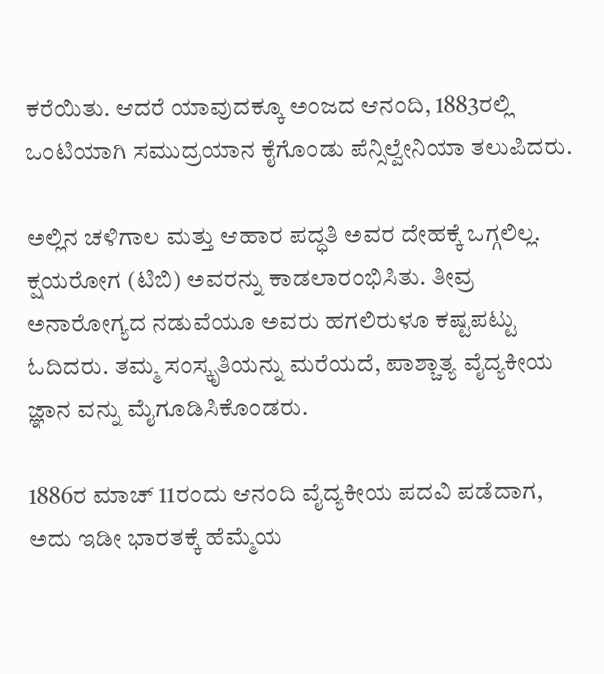ಕರೆಯಿತು. ಆದರೆ ಯಾವುದಕ್ಕೂ ಅಂಜದ ಆನಂದಿ, 1883ರಲ್ಲಿ ಒಂಟಿಯಾಗಿ ಸಮುದ್ರಯಾನ ಕೈಗೊಂಡು ಪೆನ್ಸಿಲ್ವೇನಿಯಾ ತಲುಪಿದರು.

ಅಲ್ಲಿನ ಚಳಿಗಾಲ ಮತ್ತು ಆಹಾರ ಪದ್ಧತಿ ಅವರ ದೇಹಕ್ಕೆ ಒಗ್ಗಲಿಲ್ಲ. ಕ್ಷಯರೋಗ (ಟಿಬಿ) ಅವರನ್ನು ಕಾಡಲಾರಂಭಿಸಿತು. ತೀವ್ರ ಅನಾರೋಗ್ಯದ ನಡುವೆಯೂ ಅವರು ಹಗಲಿರುಳೂ ಕಷ್ಟಪಟ್ಟು ಓದಿದರು. ತಮ್ಮ ಸಂಸ್ಕೃತಿಯನ್ನು ಮರೆಯದೆ, ಪಾಶ್ಚಾತ್ಯ ವೈದ್ಯಕೀಯ ಜ್ಞಾನ ವನ್ನು ಮೈಗೂಡಿಸಿಕೊಂಡರು.

1886ರ ಮಾಚ್ 11ರಂದು ಆನಂದಿ ವೈದ್ಯಕೀಯ ಪದವಿ ಪಡೆದಾಗ, ಅದು ಇಡೀ ಭಾರತಕ್ಕೆ ಹೆಮ್ಮೆಯ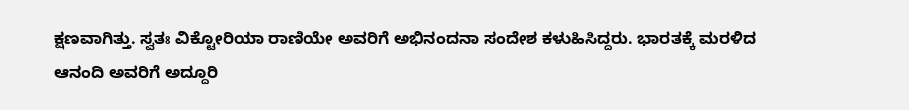ಕ್ಷಣವಾಗಿತ್ತು. ಸ್ವತಃ ವಿಕ್ಟೋರಿಯಾ ರಾಣಿಯೇ ಅವರಿಗೆ ಅಭಿನಂದನಾ ಸಂದೇಶ ಕಳುಹಿಸಿದ್ದರು. ಭಾರತಕ್ಕೆ ಮರಳಿದ ಆನಂದಿ ಅವರಿಗೆ ಅದ್ದೂರಿ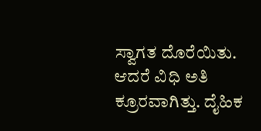ಸ್ವಾಗತ ದೊರೆಯಿತು. ಆದರೆ ವಿಧಿ ಅತಿ ಕ್ರೂರವಾಗಿತ್ತು. ದೈಹಿಕ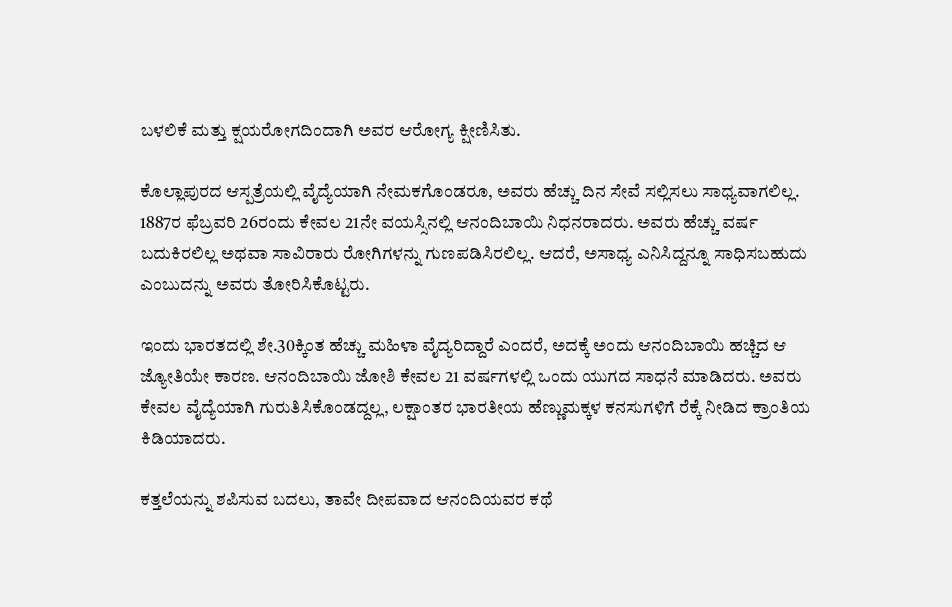ಬಳಲಿಕೆ ಮತ್ತು ಕ್ಷಯರೋಗದಿಂದಾಗಿ ಅವರ ಆರೋಗ್ಯ ಕ್ಷೀಣಿಸಿತು.

ಕೊಲ್ಲಾಪುರದ ಆಸ್ಪತ್ರೆಯಲ್ಲಿ ವೈದ್ಯೆಯಾಗಿ ನೇಮಕಗೊಂಡರೂ, ಅವರು ಹೆಚ್ಚು ದಿನ ಸೇವೆ ಸಲ್ಲಿಸಲು ಸಾಧ್ಯವಾಗಲಿಲ್ಲ. 1887ರ ಫೆಬ್ರವರಿ 26ರಂದು ಕೇವಲ 21ನೇ ವಯಸ್ಸಿನಲ್ಲಿ ಆನಂದಿಬಾಯಿ ನಿಧನರಾದರು. ಅವರು ಹೆಚ್ಚು ವರ್ಷ ಬದುಕಿರಲಿಲ್ಲ ಅಥವಾ ಸಾವಿರಾರು ರೋಗಿಗಳನ್ನು ಗುಣಪಡಿಸಿರಲಿಲ್ಲ. ಆದರೆ, ಅಸಾಧ್ಯ ಎನಿಸಿದ್ದನ್ನೂ ಸಾಧಿಸಬಹುದು ಎಂಬುದನ್ನು ಅವರು ತೋರಿಸಿಕೊಟ್ಟರು.

ಇಂದು ಭಾರತದಲ್ಲಿ ಶೇ.30ಕ್ಕಿಂತ ಹೆಚ್ಚು ಮಹಿಳಾ ವೈದ್ಯರಿದ್ದಾರೆ ಎಂದರೆ, ಅದಕ್ಕೆ ಅಂದು ಆನಂದಿಬಾಯಿ ಹಚ್ಚಿದ ಆ ಜ್ಯೋತಿಯೇ ಕಾರಣ. ಆನಂದಿಬಾಯಿ ಜೋಶಿ ಕೇವಲ 21 ವರ್ಷಗಳಲ್ಲಿ ಒಂದು ಯುಗದ ಸಾಧನೆ ಮಾಡಿದರು. ಅವರು ಕೇವಲ ವೈದ್ಯೆಯಾಗಿ ಗುರುತಿಸಿಕೊಂಡದ್ದಲ್ಲ, ಲಕ್ಷಾಂತರ ಭಾರತೀಯ ಹೆಣ್ಣುಮಕ್ಕಳ ಕನಸುಗಳಿಗೆ ರೆಕ್ಕೆ ನೀಡಿದ ಕ್ರಾಂತಿಯ ಕಿಡಿಯಾದರು.

ಕತ್ತಲೆಯನ್ನು ಶಪಿಸುವ ಬದಲು, ತಾವೇ ದೀಪವಾದ ಆನಂದಿಯವರ ಕಥೆ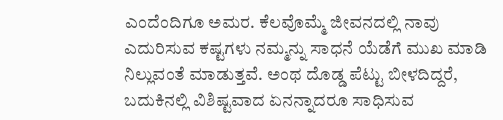ಎಂದೆಂದಿಗೂ ಅಮರ. ಕೆಲವೊಮ್ಮೆ ಜೀವನದಲ್ಲಿ ನಾವು ಎದುರಿಸುವ ಕಷ್ಟಗಳು ನಮ್ಮನ್ನು ಸಾಧನೆ ಯೆಡೆಗೆ ಮುಖ ಮಾಡಿ ನಿಲ್ಲುವಂತೆ ಮಾಡುತ್ತವೆ. ಅಂಥ ದೊಡ್ಡ ಪೆಟ್ಟು ಬೀಳದಿದ್ದರೆ, ಬದುಕಿನಲ್ಲಿ ವಿಶಿಷ್ಟವಾದ ಏನನ್ನಾದರೂ ಸಾಧಿಸುವ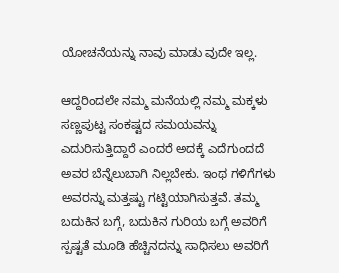ಯೋಚನೆಯನ್ನು ನಾವು ಮಾಡು ವುದೇ ಇಲ್ಲ.

ಆದ್ದರಿಂದಲೇ ನಮ್ಮ ಮನೆಯಲ್ಲಿ ನಮ್ಮ ಮಕ್ಕಳು ಸಣ್ಣಪುಟ್ಟ ಸಂಕಷ್ಟದ ಸಮಯವನ್ನು ಎದುರಿಸುತ್ತಿದ್ದಾರೆ ಎಂದರೆ ಅದಕ್ಕೆ ಎದೆಗುಂದದೆ ಅವರ ಬೆನ್ನೆಲುಬಾಗಿ ನಿಲ್ಲಬೇಕು. ಇಂಥ ಗಳಿಗೆಗಳು ಅವರನ್ನು ಮತ್ತಷ್ಟು ಗಟ್ಟಿಯಾಗಿಸುತ್ತವೆ. ತಮ್ಮ ಬದುಕಿನ ಬಗ್ಗೆ, ಬದುಕಿನ ಗುರಿಯ ಬಗ್ಗೆ ಅವರಿಗೆ ಸ್ಪಷ್ಟತೆ ಮೂಡಿ ಹೆಚ್ಚಿನದನ್ನು ಸಾಧಿಸಲು ಅವರಿಗೆ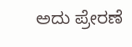ಅದು ಪ್ರೇರಣೆ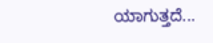ಯಾಗುತ್ತದೆ...